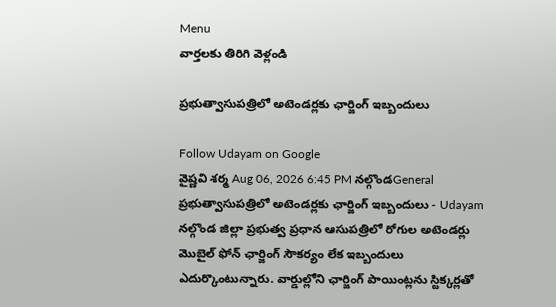Menu
వార్తలకు తిరిగి వెళ్లండి

ప్రభుత్వాసుపత్రిలో అటెండర్లకు ఛార్జింగ్ ఇబ్బందులు

Follow Udayam on Google
వైష్ణవి శర్మ Aug 06, 2026 6:45 PM నల్గొండGeneral
ప్రభుత్వాసుపత్రిలో అటెండర్లకు ఛార్జింగ్ ఇబ్బందులు - Udayam
నల్గొండ జిల్లా ప్రభుత్వ ప్రధాన ఆసుపత్రిలో రోగుల అటెండర్లు మొబైల్ ఫోన్ ఛార్జింగ్ సౌకర్యం లేక ఇబ్బందులు ఎదుర్కొంటున్నారు. వార్డుల్లోని ఛార్జింగ్ పాయింట్లను స్టిక్కర్లతో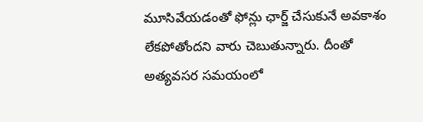మూసివేయడంతో ఫోన్లు ఛార్జ్ చేసుకునే అవకాశం లేకపోతోందని వారు చెబుతున్నారు. దీంతో అత్యవసర సమయంలో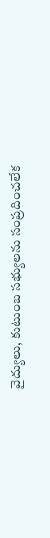వైద్యులు, కుటుంబ సభ్యులను సంప్రదించలేక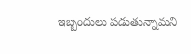ఇబ్బందులు పడుతున్నామని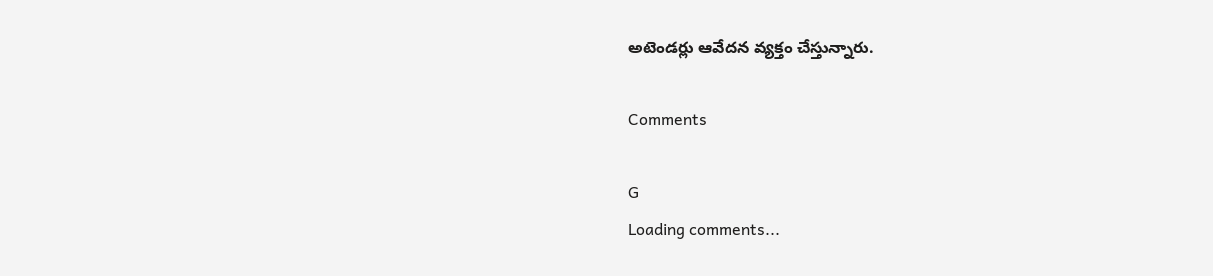అటెండర్లు ఆవేదన వ్యక్తం చేస్తున్నారు.

Comments

G
Loading comments...